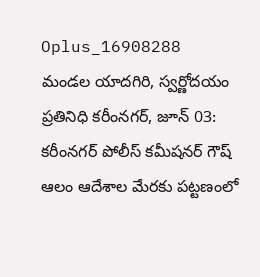Oplus_16908288
మండల యాదగిరి, స్వర్ణోదయం ప్రతినిధి కరీంనగర్, జూన్ 03: కరీంనగర్ పోలీస్ కమీషనర్ గౌష్ ఆలం ఆదేశాల మేరకు పట్టణంలో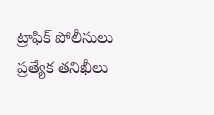ట్రాఫిక్ పోలీసులు ప్రత్యేక తనిఖీలు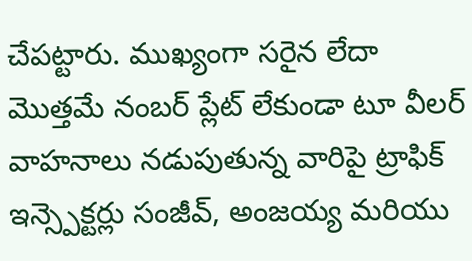చేపట్టారు. ముఖ్యంగా సరైన లేదా మొత్తమే నంబర్ ప్లేట్ లేకుండా టూ వీలర్ వాహనాలు నడుపుతున్న వారిపై ట్రాఫిక్ ఇన్స్పెక్టర్లు సంజీవ్, అంజయ్య మరియు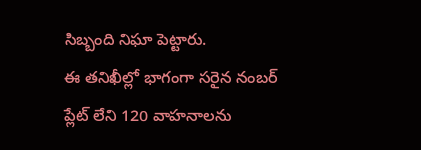సిబ్బంది నిఘా పెట్టారు.
ఈ తనిఖీల్లో భాగంగా సరైన నంబర్ ప్లేట్ లేని 120 వాహనాలను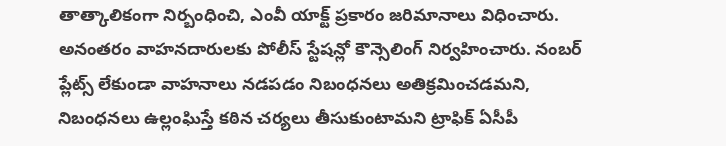తాత్కాలికంగా నిర్బంధించి, ఎంవీ యాక్ట్ ప్రకారం జరిమానాలు విధించారు. అనంతరం వాహనదారులకు పోలీస్ స్టేషన్లో కౌన్సెలింగ్ నిర్వహించారు. నంబర్ ప్లేట్స్ లేకుండా వాహనాలు నడపడం నిబంధనలు అతిక్రమించడమని, నిబంధనలు ఉల్లంఘిస్తే కఠిన చర్యలు తీసుకుంటామని ట్రాఫిక్ ఏసీపీ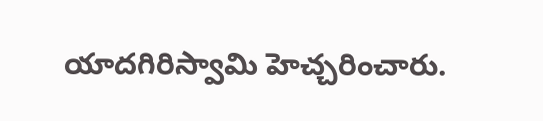యాదగిరిస్వామి హెచ్చరించారు.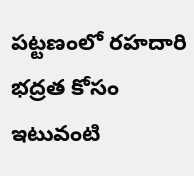పట్టణంలో రహదారి భద్రత కోసం ఇటువంటి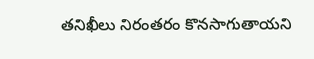తనిఖీలు నిరంతరం కొనసాగుతాయని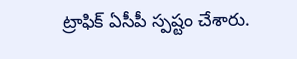ట్రాఫిక్ ఏసీపీ స్పష్టం చేశారు.